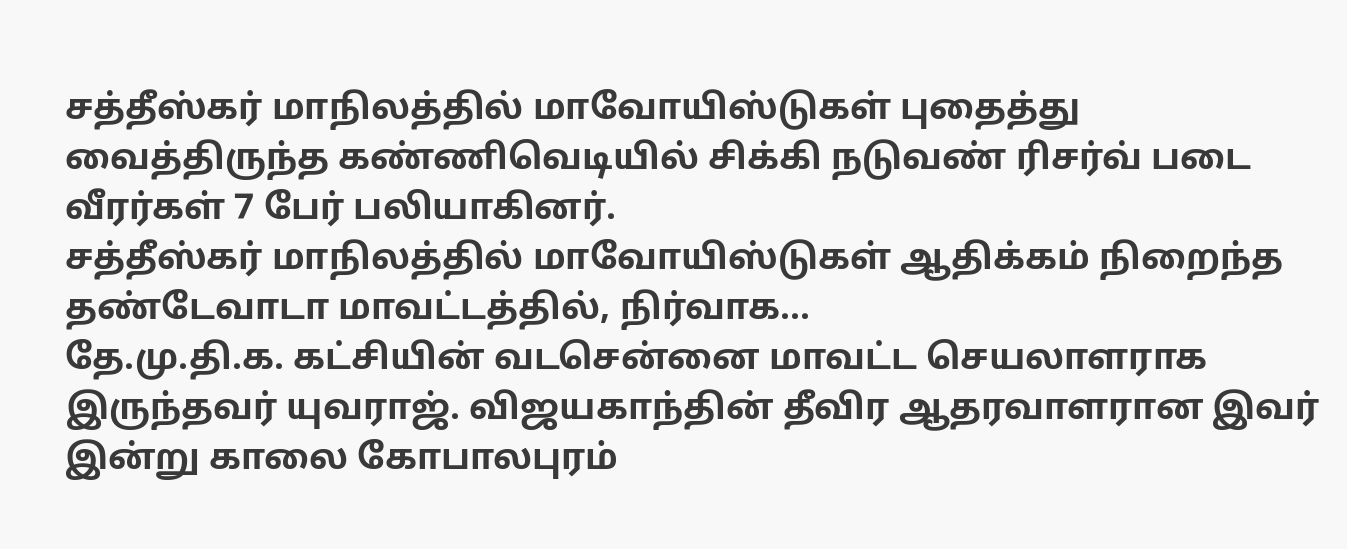சத்தீஸ்கர் மாநிலத்தில் மாவோயிஸ்டுகள் புதைத்து வைத்திருந்த கண்ணிவெடியில் சிக்கி நடுவண் ரிசர்வ் படை வீரர்கள் 7 பேர் பலியாகினர்.
சத்தீஸ்கர் மாநிலத்தில் மாவோயிஸ்டுகள் ஆதிக்கம் நிறைந்த தண்டேவாடா மாவட்டத்தில், நிர்வாக...
தே.மு.தி.க. கட்சியின் வடசென்னை மாவட்ட செயலாளராக இருந்தவர் யுவராஜ். விஜயகாந்தின் தீவிர ஆதரவாளரான இவர் இன்று காலை கோபாலபுரம்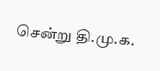சென்று தி.மு.க.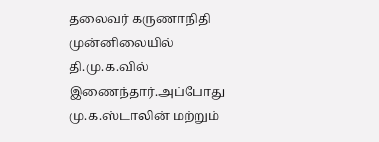தலைவர் கருணாநிதி முன்னிலையில் தி.மு.க.வில் இணைந்தார்.அப்போது மு.க.ஸ்டாலின் மற்றும்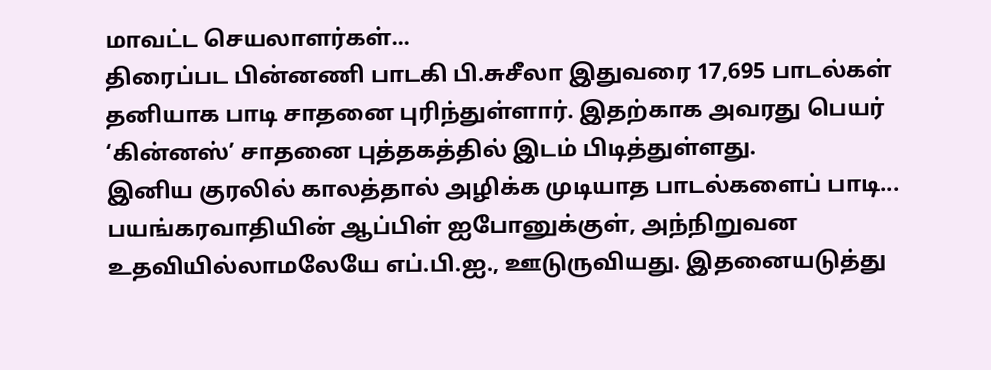மாவட்ட செயலாளர்கள்...
திரைப்பட பின்னணி பாடகி பி.சுசீலா இதுவரை 17,695 பாடல்கள் தனியாக பாடி சாதனை புரிந்துள்ளார். இதற்காக அவரது பெயர் ‘கின்னஸ்’ சாதனை புத்தகத்தில் இடம் பிடித்துள்ளது.
இனிய குரலில் காலத்தால் அழிக்க முடியாத பாடல்களைப் பாடி...
பயங்கரவாதியின் ஆப்பிள் ஐபோனுக்குள், அந்நிறுவன உதவியில்லாமலேயே எப்.பி.ஐ., ஊடுருவியது. இதனையடுத்து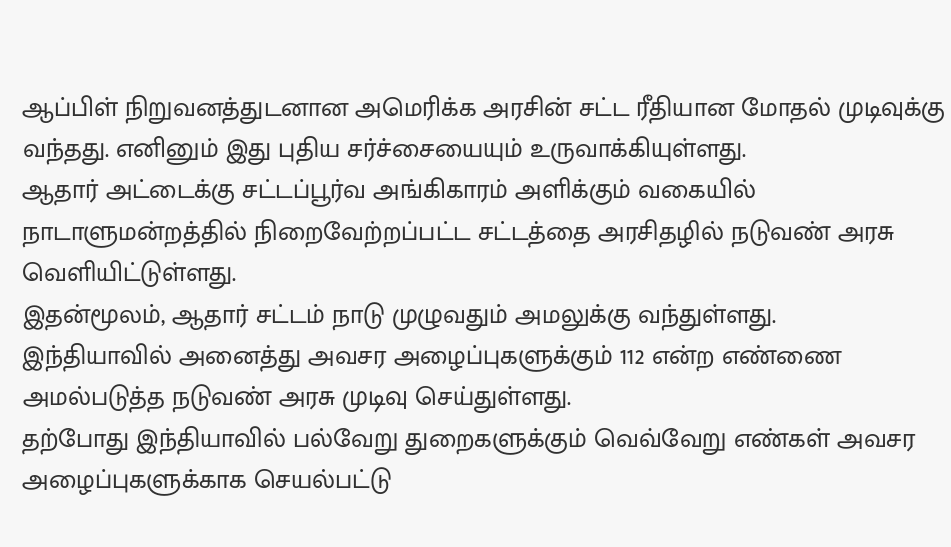ஆப்பிள் நிறுவனத்துடனான அமெரிக்க அரசின் சட்ட ரீதியான மோதல் முடிவுக்கு வந்தது. எனினும் இது புதிய சர்ச்சையையும் உருவாக்கியுள்ளது.
ஆதார் அட்டைக்கு சட்டப்பூர்வ அங்கிகாரம் அளிக்கும் வகையில் நாடாளுமன்றத்தில் நிறைவேற்றப்பட்ட சட்டத்தை அரசிதழில் நடுவண் அரசு வெளியிட்டுள்ளது.
இதன்மூலம், ஆதார் சட்டம் நாடு முழுவதும் அமலுக்கு வந்துள்ளது.
இந்தியாவில் அனைத்து அவசர அழைப்புகளுக்கும் 112 என்ற எண்ணை அமல்படுத்த நடுவண் அரசு முடிவு செய்துள்ளது.
தற்போது இந்தியாவில் பல்வேறு துறைகளுக்கும் வெவ்வேறு எண்கள் அவசர அழைப்புகளுக்காக செயல்பட்டு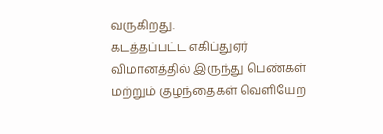வருகிறது.
கடத்தப்பட்ட எகிப்துஏர் விமானத்தில் இருந்து பெண்கள் மற்றும் குழந்தைகள் வெளியேற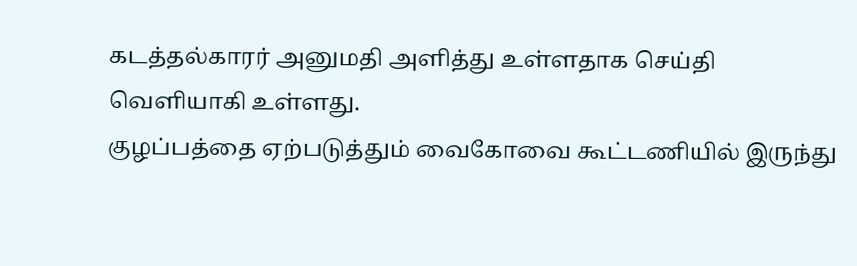கடத்தல்காரர் அனுமதி அளித்து உள்ளதாக செய்தி வெளியாகி உள்ளது.
குழப்பத்தை ஏற்படுத்தும் வைகோவை கூட்டணியில் இருந்து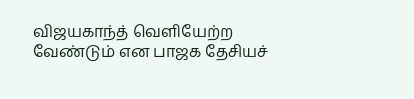விஜயகாந்த் வெளியேற்ற வேண்டும் என பாஜக தேசியச்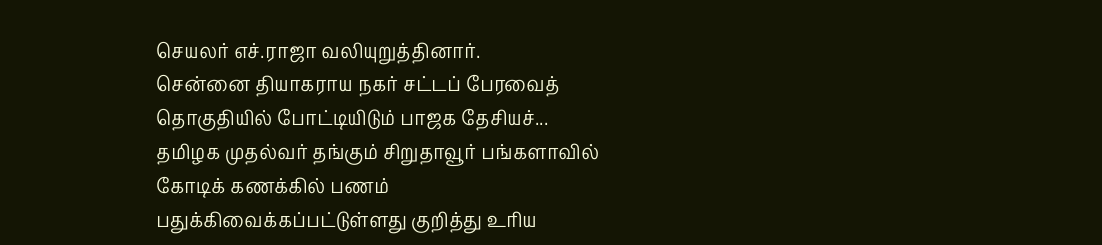செயலர் எச்.ராஜா வலியுறுத்தினார்.
சென்னை தியாகராய நகர் சட்டப் பேரவைத் தொகுதியில் போட்டியிடும் பாஜக தேசியச்...
தமிழக முதல்வர் தங்கும் சிறுதாவூர் பங்களாவில் கோடிக் கணக்கில் பணம் பதுக்கிவைக்கப்பட்டுள்ளது குறித்து உரிய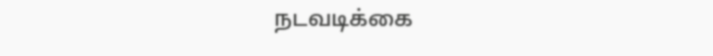நடவடிக்கை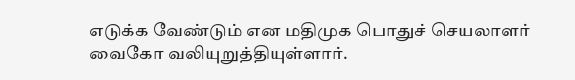எடுக்க வேண்டும் என மதிமுக பொதுச் செயலாளர் வைகோ வலியுறுத்தியுள்ளார்.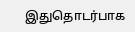இதுதொடர்பாக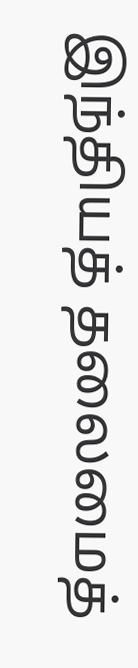இந்தியத் தலைமைத்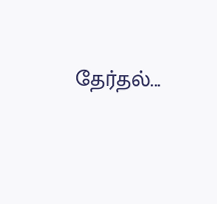தேர்தல்...